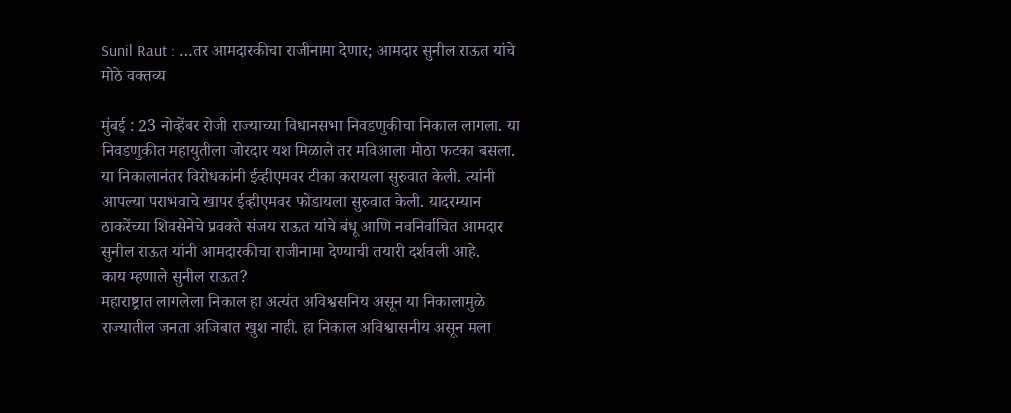Sunil Raut : …तर आमदारकीचा राजीनामा देणार; आमदार सुनील राऊत यांचे मोठे वक्तव्य

मुंबई : 23 नोव्हेंबर रोजी राज्याच्या विधानसभा निवडणुकीचा निकाल लागला. या निवडणुकीत महायुतीला जोरदार यश मिळाले तर मविआला मोठा फटका बसला. या निकालानंतर विरोधकांनी ईव्हीएमवर टीका करायला सुरुवात केली. त्यांनी आपल्या पराभवाचे खापर ईव्हीएमवर फोडायला सुरुवात केली. यादरम्यान ठाकरेंच्या शिवसेनेचे प्रवक्ते संजय राऊत यांचे बंधू आणि नवनिर्वाचित आमदार सुनील राऊत यांनी आमदारकीचा राजीनामा देण्याची तयारी दर्शवली आहे.
काय म्हणाले सुनील राऊत?
महाराष्ट्रात लागलेला निकाल हा अत्यंत अविश्वसनिय असून या निकालामुळे राज्यातील जनता अजिबात खुश नाही. हा निकाल अविश्वासनीय असून मला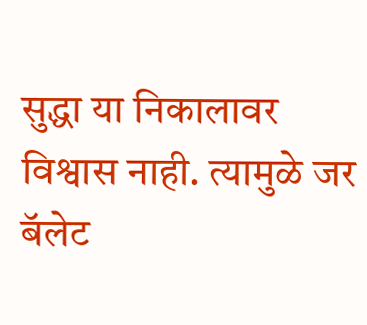सुद्धा या निकालावर विश्वास नाही. त्यामुळे जर बॅलेट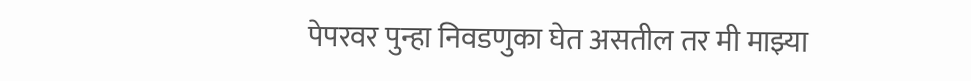पेपरवर पुन्हा निवडणुका घेत असतील तर मी माझ्या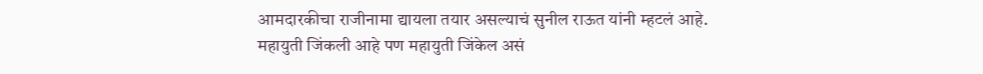आमदारकीचा राजीनामा द्यायला तयार असल्याचं सुनील राऊत यांनी म्हटलं आहे.
महायुती जिंकली आहे पण महायुती जिंकेल असं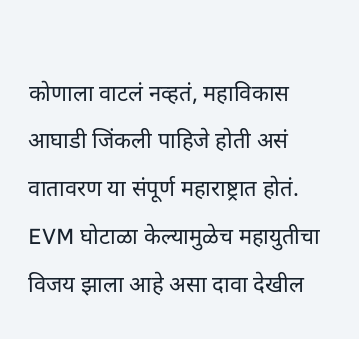कोणाला वाटलं नव्हतं, महाविकास आघाडी जिंकली पाहिजे होती असं वातावरण या संपूर्ण महाराष्ट्रात होतं. EVM घोटाळा केल्यामुळेच महायुतीचा विजय झाला आहे असा दावा देखील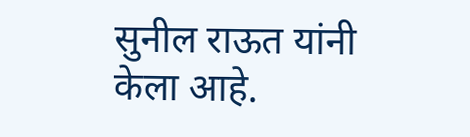सुनील राऊत यांनी केला आहे.